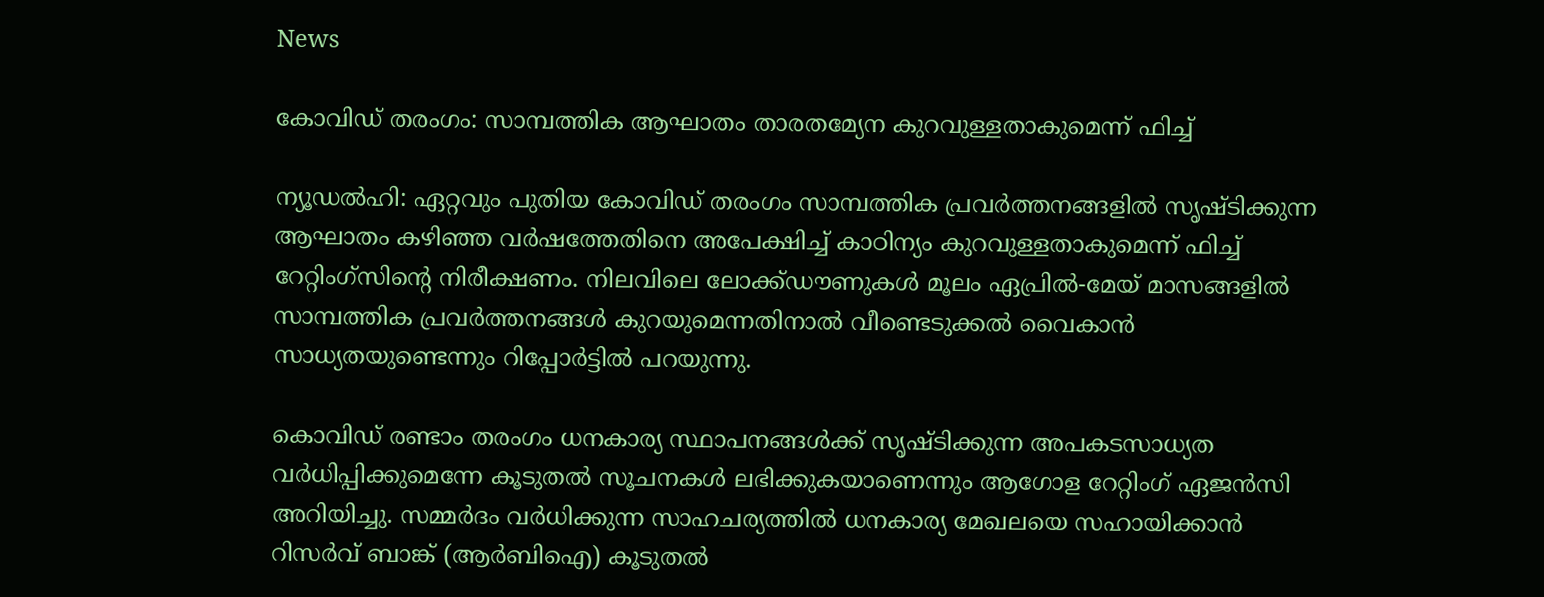News

കോവിഡ് തരംഗം: സാമ്പത്തിക ആഘാതം താരതമ്യേന കുറവുള്ളതാകുമെന്ന് ഫിച്ച്

ന്യൂഡല്‍ഹി: ഏറ്റവും പുതിയ കോവിഡ് തരംഗം സാമ്പത്തിക പ്രവര്‍ത്തനങ്ങളില്‍ സൃഷ്ടിക്കുന്ന ആഘാതം കഴിഞ്ഞ വര്‍ഷത്തേതിനെ അപേക്ഷിച്ച് കാഠിന്യം കുറവുള്ളതാകുമെന്ന് ഫിച്ച് റേറ്റിംഗ്‌സിന്റെ നിരീക്ഷണം. നിലവിലെ ലോക്ക്ഡൗണുകള്‍ മൂലം ഏപ്രില്‍-മേയ് മാസങ്ങളില്‍ സാമ്പത്തിക പ്രവര്‍ത്തനങ്ങള്‍ കുറയുമെന്നതിനാല്‍ വീണ്ടെടുക്കല്‍ വൈകാന്‍ സാധ്യതയുണ്ടെന്നും റിപ്പോര്‍ട്ടില്‍ പറയുന്നു.

കൊവിഡ് രണ്ടാം തരംഗം ധനകാര്യ സ്ഥാപനങ്ങള്‍ക്ക് സൃഷ്ടിക്കുന്ന അപകടസാധ്യത വര്‍ധിപ്പിക്കുമെന്നേ കൂടുതല്‍ സൂചനകള്‍ ലഭിക്കുകയാണെന്നും ആഗോള റേറ്റിംഗ് ഏജന്‍സി അറിയിച്ചു. സമ്മര്‍ദം വര്‍ധിക്കുന്ന സാഹചര്യത്തില്‍ ധനകാര്യ മേഖലയെ സഹായിക്കാന്‍ റിസര്‍വ് ബാങ്ക് (ആര്‍ബിഐ) കൂടുതല്‍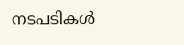നടപടികള്‍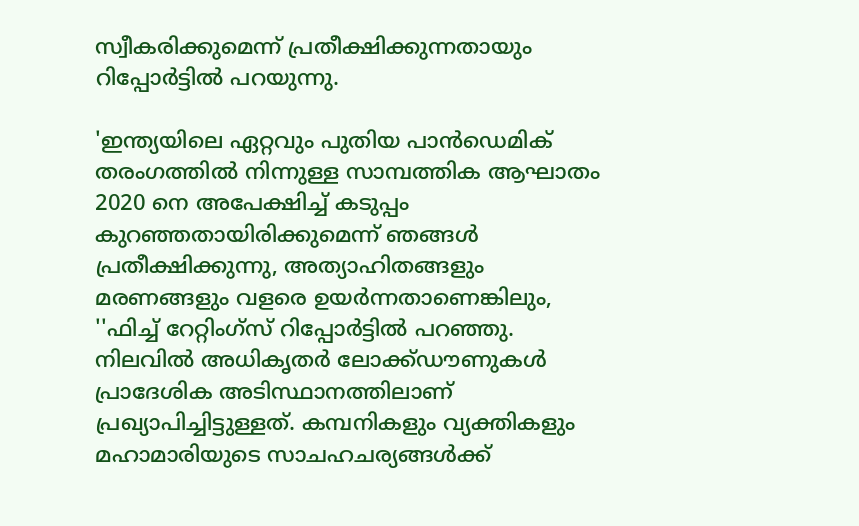സ്വീകരിക്കുമെന്ന് പ്രതീക്ഷിക്കുന്നതായും റിപ്പോര്‍ട്ടില്‍ പറയുന്നു.

'ഇന്ത്യയിലെ ഏറ്റവും പുതിയ പാന്‍ഡെമിക് തരംഗത്തില്‍ നിന്നുള്ള സാമ്പത്തിക ആഘാതം 2020 നെ അപേക്ഷിച്ച് കടുപ്പം കുറഞ്ഞതായിരിക്കുമെന്ന് ഞങ്ങള്‍ പ്രതീക്ഷിക്കുന്നു, അത്യാഹിതങ്ങളും മരണങ്ങളും വളരെ ഉയര്‍ന്നതാണെങ്കിലും, ''ഫിച്ച് റേറ്റിംഗ്‌സ് റിപ്പോര്‍ട്ടില്‍ പറഞ്ഞു. നിലവില്‍ അധികൃതര്‍ ലോക്ക്ഡൗണുകള്‍ പ്രാദേശിക അടിസ്ഥാനത്തിലാണ് പ്രഖ്യാപിച്ചിട്ടുള്ളത്. കമ്പനികളും വ്യക്തികളും മഹാമാരിയുടെ സാചഹചര്യങ്ങള്‍ക്ക്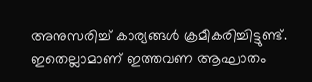അനുസരിച്ച് കാര്യങ്ങള്‍ ക്രമീകരിച്ചിട്ടുണ്ട്. ഇതെല്ലാമാണ് ഇത്തവണ ആഘാതം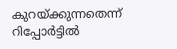കുറയ്ക്കുന്നതെന്ന് റിപ്പോര്‍ട്ടില്‍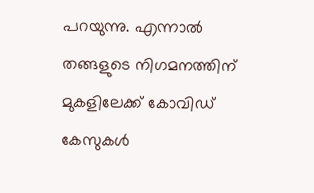പറയുന്നു. എന്നാല്‍ തങ്ങളുടെ നിഗമനത്തിന് മുകളിലേക്ക് കോവിഡ് കേസുകള്‍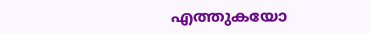എത്തുകയോ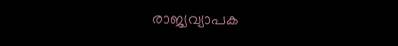രാജ്യവ്യാപക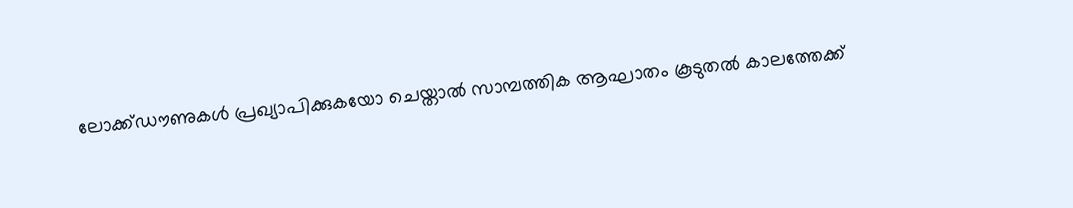ലോക്ക്ഡൗണുകള്‍ പ്രഖ്യാപിക്കുകയോ ചെയ്താല്‍ സാമ്പത്തിക ആഘാതം കൂടുതല്‍ കാലത്തേക്ക്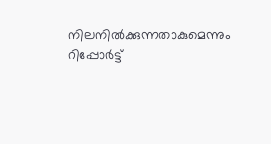നിലനില്‍ക്കുന്നതാകുമെന്നും റിപ്പോര്‍ട്ട്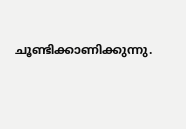ചൂണ്ടിക്കാണിക്കുന്നു.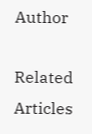Author

Related Articles